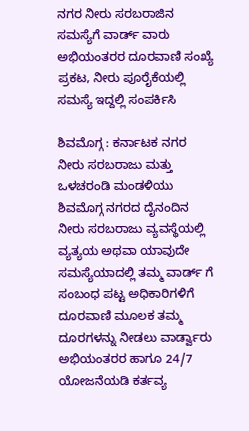ನಗರ ನೀರು ಸರಬರಾಜಿನ ಸಮಸ್ಯೆಗೆ ವಾರ್ಡ್ ವಾರು ಅಭಿಯಂತರರ ದೂರವಾಣಿ ಸಂಖ್ಯೆ ಪ್ರಕಟ, ನೀರು ಪೂರೈಕೆಯಲ್ಲಿ ಸಮಸ್ಯೆ ಇದ್ದಲ್ಲಿ ಸಂಪರ್ಕಿಸಿ

ಶಿವಮೊಗ್ಗ : ಕರ್ನಾಟಕ ನಗರ ನೀರು ಸರಬರಾಜು ಮತ್ತು ಒಳಚರಂಡಿ ಮಂಡಳಿಯು ಶಿವಮೊಗ್ಗ ನಗರದ ದೈನಂದಿನ ನೀರು ಸರಬರಾಜು ವ್ಯವಸ್ಥೆಯಲ್ಲಿ ವ್ಯತ್ಯಯ ಅಥವಾ ಯಾವುದೇ ಸಮಸ್ಯೆಯಾದಲ್ಲಿ ತಮ್ಮ ವಾರ್ಡ್ ಗೆ ಸಂಬಂಧ ಪಟ್ಟ ಅಧಿಕಾರಿಗಳಿಗೆ ದೂರವಾಣಿ ಮೂಲಕ ತಮ್ಮ ದೂರಗಳನ್ನು ನೀಡಲು ವಾರ್ಡ್ವಾರು ಅಭಿಯಂತರರ ಹಾಗೂ 24/7 ಯೋಜನೆಯಡಿ ಕರ್ತವ್ಯ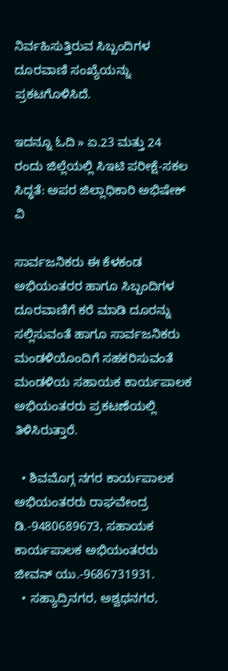ನಿರ್ವಹಿಸುತ್ತಿರುವ ಸಿಬ್ಬಂದಿಗಳ ದೂರವಾಣಿ ಸಂಖ್ಯೆಯನ್ನು ಪ್ರಕಟಗೊಳಿಸಿದೆ.

ಇದನ್ನೂ ಓದಿ » ಏ.23 ಮತ್ತು 24 ರಂದು ಜಿಲ್ಲೆಯಲ್ಲಿ ಸಿಇಟಿ ಪರೀಕ್ಷೆ-ಸಕಲ ಸಿದ್ಧತೆ: ಅಪರ ಜಿಲ್ಲಾಧಿಕಾರಿ ಅಭಿಷೇಕ್ ವಿ

ಸಾರ್ವಜನಿಕರು ಈ ಕೆಳಕಂಡ ಅಭಿಯಂತರರ ಹಾಗೂ ಸಿಬ್ಬಂದಿಗಳ ದೂರವಾಣಿಗೆ ಕರೆ ಮಾಡಿ ದೂರನ್ನು ಸಲ್ಲಿಸುವಂತೆ ಹಾಗೂ ಸಾರ್ವಜನಿಕರು ಮಂಡಳಿಯೊಂದಿಗೆ ಸಹಕರಿಸುವಂತೆ ಮಂಡಳಿಯ ಸಹಾಯಕ ಕಾರ್ಯಪಾಲಕ ಅಭಿಯಂತರರು ಪ್ರಕಟಣೆಯಲ್ಲಿ ತಿಳಿಸಿರುತ್ತಾರೆ.

  • ಶಿವಮೊಗ್ಗ ನಗರ ಕಾರ್ಯಪಾಲಕ ಅಭಿಯಂತರರು ರಾಘವೇಂದ್ರ ಡಿ.-9480689673, ಸಹಾಯಕ ಕಾರ್ಯಪಾಲಕ ಅಭಿಯಂತರರು ಜೀವನ್ ಯು.-9686731931.
  • ಸಹ್ಯಾದ್ರಿನಗರ, ಅಶ್ವಥನಗರ,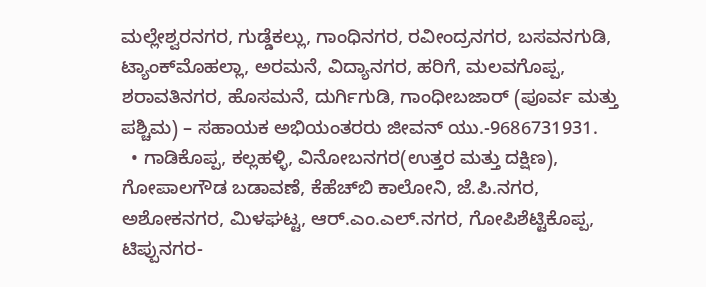ಮಲ್ಲೇಶ್ವರನಗರ, ಗುಡ್ಡೆಕಲ್ಲು, ಗಾಂಧಿನಗರ, ರವೀಂದ್ರನಗರ, ಬಸವನಗುಡಿ, ಟ್ಯಾಂಕ್‌ಮೊಹಲ್ಲಾ, ಅರಮನೆ, ವಿದ್ಯಾನಗರ, ಹರಿಗೆ, ಮಲವಗೊಪ್ಪ, ಶರಾವತಿನಗರ, ಹೊಸಮನೆ, ದುರ್ಗಿಗುಡಿ, ಗಾಂಧೀಬಜಾರ್ (ಪೂರ್ವ ಮತ್ತು ಪಶ್ಚಿಮ) – ಸಹಾಯಕ ಅಭಿಯಂತರರು ಜೀವನ್ ಯು.-9686731931.
  • ಗಾಡಿಕೊಪ್ಪ, ಕಲ್ಲಹಳ್ಳಿ, ವಿನೋಬನಗರ(ಉತ್ತರ ಮತ್ತು ದಕ್ಷಿಣ), ಗೋಪಾಲಗೌಡ ಬಡಾವಣೆ, ಕೆಹೆಚ್‌ಬಿ ಕಾಲೋನಿ, ಜೆ.ಪಿ.ನಗರ, ಅಶೋಕನಗರ, ಮಿಳಘಟ್ಟ, ಆರ್.ಎಂ.ಎಲ್.ನಗರ, ಗೋಪಿಶೆಟ್ಟಿಕೊಪ್ಪ, ಟಿಪ್ಪುನಗರ-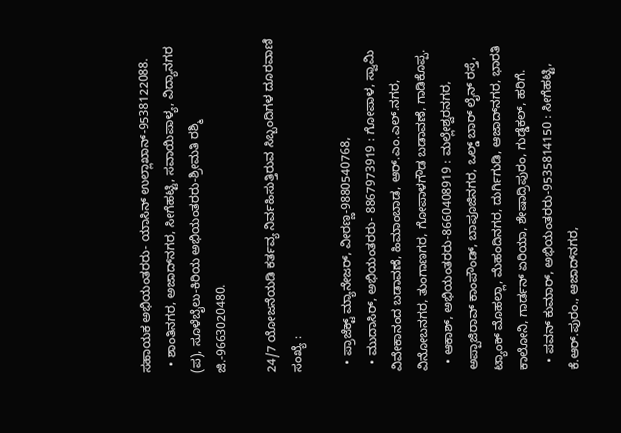ಸಹಾಯಕ ಅಭಿಯಂತರರು- ಯಾಸಿನ್ ಉಲ್ಲಾಖಾನ್-9538122088.
  • ಶಾಂತಿನಗರ, ಅಜಾದ್‌ನಗರ, ಸೀಗೆಹಟ್ಟಿ, ಸವಾಯಿಪಾಳ್ಯ, ವಿದ್ಯಾನಗರ (ಪ), ಸೂಳೆಬೈಲು-ಕಿರಿಯ ಅಭಿಯಂತರರು-ಶ್ರೀಮತಿ ರಶ್ಮಿ ಜಿ.-9663020480.

24/7 ಯೋಜನೆಯಡಿ ಕರ್ತವ್ಯ ನಿರ್ವಹಿಸುತ್ತಿರುವ ಸಿಬ್ಬಂದಿಗಳ ದೂರವಾಣಿ ಸಂಖ್ಯೆ :

  • ಪ್ರಾಜೆಕ್ಟ್ ಮ್ಯಾನೇಜರ್, ವೀರಣ್ಣ-9880540768,
  • ಮುದಾಸಿರ್, ಅಭಿಯಂತರರು- 8867973919 : ಗೋಪಾಳ, ಸ್ವಾಮಿ ವಿವೇಕಾನಂದ ಬಡಾವಣೆ, ಹಿಮಾಂಬಾಡ, ಆರ್.ಎಂ.ಎಲ್.ನಗರ, ವಿನೋಬನಗರ, ತುಂಗಾಣಗರ, ಗೋಪಾಳಗೌಡ ಬಡಾವಣೆ, ಗಾಡಿಕೊಪ್ಪ.
  • ಆಕಾಶ್, ಅಭಿಯಂತರರು-8660408919 : ಮಲ್ಲೇಶ್ವರನಗರ, ಅಪ್ಪಾಜಿರಾವ್ ಕಾಂಪೌಂಡ್, ಬಾಪೂಜಿನಗರ, ಒಲ್ಡ್ ಬಾರ್ ಲೈನ್ ರಸ್ತೆ, ಟ್ಯಾಂಕ್ ಮೊಹಲ್ಲಾ, ಮೆಹಂದಿನಗರ, ದುರ್ಗಿಗುಡಿ, ಆಜಾದ್‌ನಗರ, ಭಾರತಿ ಕಾಲೋನಿ, ಗಾರ್ಡನ್ ಏರಿಯಾ, ಶೇಷಾದ್ರಿಪುರಂ, ಗುಡ್ಡೆಕಲ್, ಹರಿಗೆ.
  • ಪವನ್ ಕುಮಾರ್, ಅಭಿಯಂತರರು-9535814150 : ಸೀಗೆಹಟ್ಟಿ, ಕೆ.ಆರ್.ಪುರಂ., ಆಜಾದ್‌ನಗರ,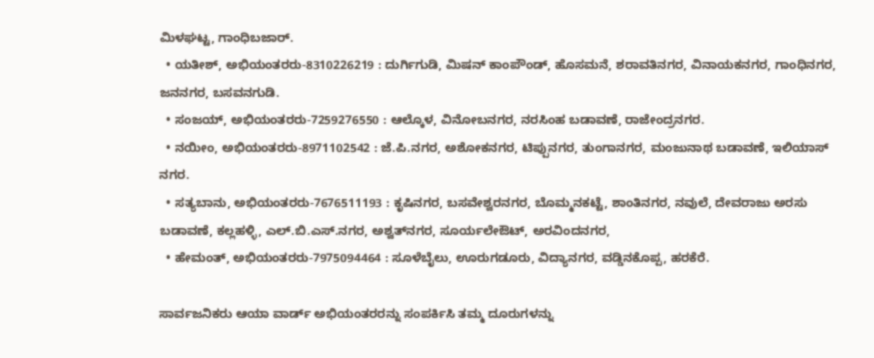ಮಿಳಘಟ್ಟ, ಗಾಂಧಿಬಜಾರ್.
  • ಯತೀಶ್, ಅಭಿಯಂತರರು-8310226219 : ದುರ್ಗಿಗುಡಿ, ಮಿಷನ್ ಕಾಂಪೌಂಡ್, ಹೊಸಮನೆ, ಶರಾವತಿನಗರ, ವಿನಾಯಕನಗರ, ಗಾಂಧಿನಗರ, ಜನನಗರ, ಬಸವನಗುಡಿ.
  • ಸಂಜಯ್, ಅಭಿಯಂತರರು-7259276550 : ಆಲ್ಕೊಳ, ವಿನೋಬನಗರ, ನರಸಿಂಹ ಬಡಾವಣೆ, ರಾಜೇಂದ್ರನಗರ.
  • ನಯೀಂ, ಅಭಿಯಂತರರು-8971102542 : ಜೆ.ಪಿ.ನಗರ, ಅಶೋಕನಗರ, ಟಿಪ್ಪುನಗರ, ತುಂಗಾನಗರ, ಮಂಜುನಾಥ ಬಡಾವಣೆ, ಇಲಿಯಾಸ್ ನಗರ.
  • ಸತ್ಯಬಾನು, ಅಭಿಯಂತರರು-7676511193 : ಕೃಷಿನಗರ, ಬಸವೇಶ್ವರನಗರ, ಬೊಮ್ಮನಕಟ್ಟೆ, ಶಾಂತಿನಗರ, ನವುಲೆ, ದೇವರಾಜು ಅರಸು ಬಡಾವಣೆ, ಕಲ್ಲಹಳ್ಳಿ, ಎಲ್.ಬಿ.ಎಸ್.ನಗರ, ಅಶ್ವತ್‌ನಗರ, ಸೂರ್ಯಲೇಔಟ್, ಅರವಿಂದನಗರ,
  • ಹೇಮಂತ್, ಅಭಿಯಂತರರು-7975094464 : ಸೂಳೆಬೈಲು, ಊರುಗಡೂರು, ವಿದ್ಯಾನಗರ, ವಡ್ಡಿನಕೊಪ್ಪ, ಹರಕೆರೆ.

ಸಾರ್ವಜನಿಕರು ಆಯಾ ವಾರ್ಡ್ ಅಭಿಯಂತರರನ್ನು ಸಂಪರ್ಕಿಸಿ ತಮ್ಮ ದೂರುಗಳನ್ನು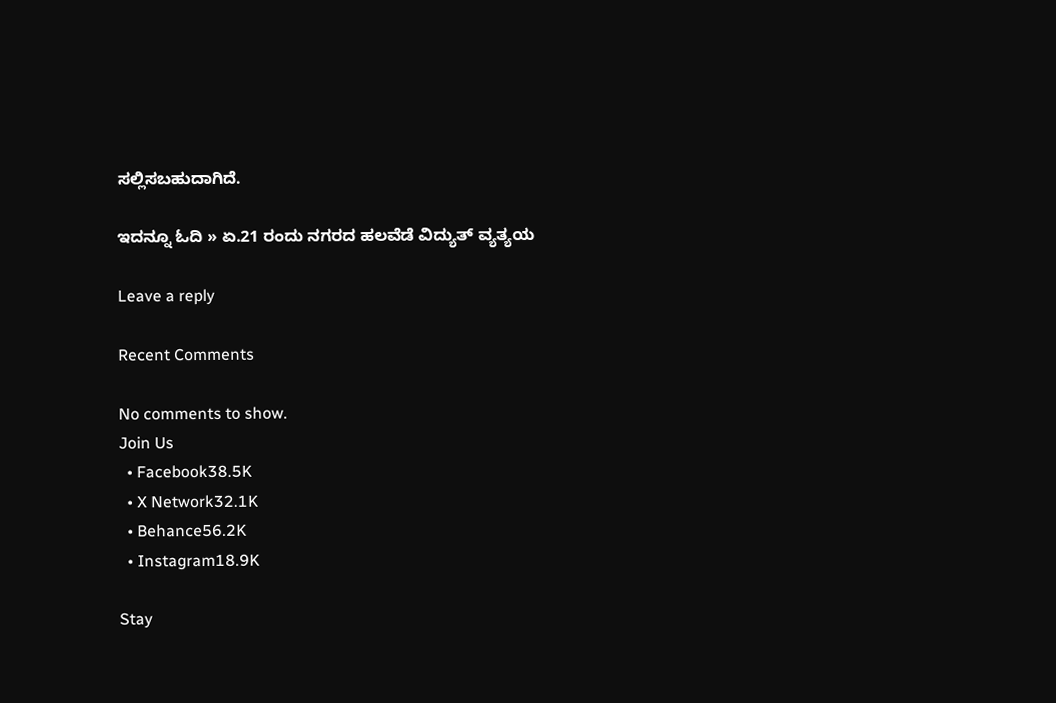ಸಲ್ಲಿಸಬಹುದಾಗಿದೆ.

ಇದನ್ನೂ ಓದಿ » ಏ.21 ರಂದು ನಗರದ ಹಲವೆಡೆ ವಿದ್ಯುತ್ ವ್ಯತ್ಯಯ

Leave a reply

Recent Comments

No comments to show.
Join Us
  • Facebook38.5K
  • X Network32.1K
  • Behance56.2K
  • Instagram18.9K

Stay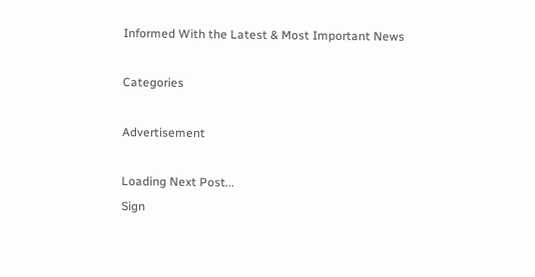Informed With the Latest & Most Important News

Categories

Advertisement

Loading Next Post...
Sign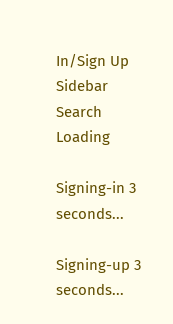In/Sign Up Sidebar Search
Loading

Signing-in 3 seconds...

Signing-up 3 seconds...